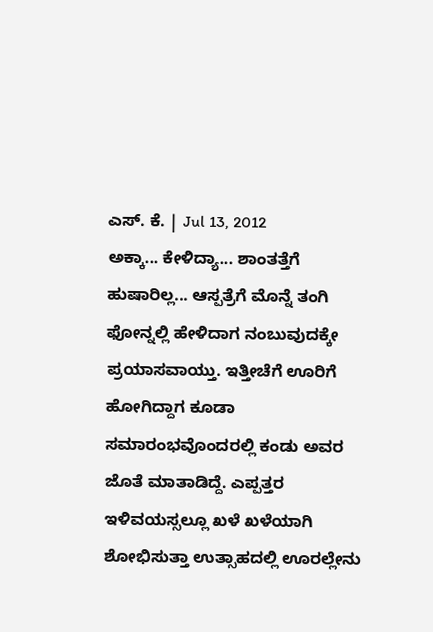ಎಸ್. ಕೆ. | Jul 13, 2012
ಅಕ್ಕಾ... ಕೇಳಿದ್ಯಾ... ಶಾಂತತ್ತೆಗೆ ಹುಷಾರಿಲ್ಲ... ಆಸ್ಪತ್ರೆಗೆ ಮೊನ್ನೆ ತಂಗಿ ಫೋನ್ನಲ್ಲಿ ಹೇಳಿದಾಗ ನಂಬುವುದಕ್ಕೇ ಪ್ರಯಾಸವಾಯ್ತು. ಇತ್ತೀಚೆಗೆ ಊರಿಗೆ ಹೋಗಿದ್ದಾಗ ಕೂಡಾ ಸಮಾರಂಭವೊಂದರಲ್ಲಿ ಕಂಡು ಅವರ ಜೊತೆ ಮಾತಾಡಿದ್ದೆ. ಎಪ್ಪತ್ತರ ಇಳಿವಯಸ್ಸಲ್ಲೂ ಖಳೆ ಖಳೆಯಾಗಿ ಶೋಭಿಸುತ್ತಾ ಉತ್ಸಾಹದಲ್ಲಿ ಊರಲ್ಲೇನು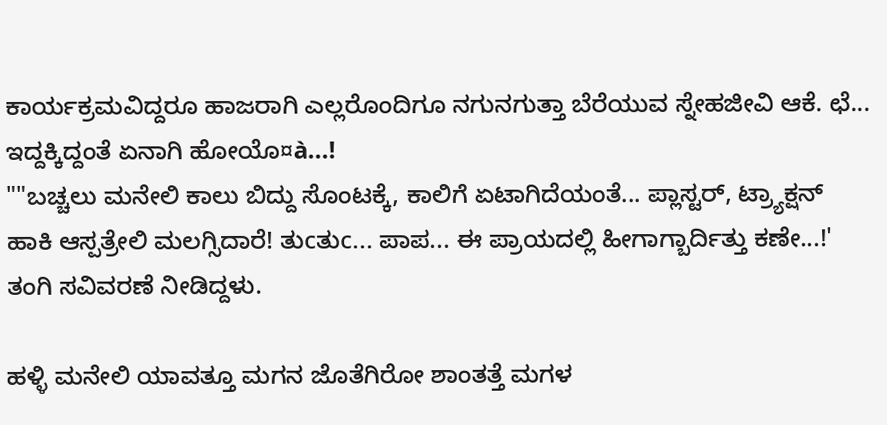ಕಾರ್ಯಕ್ರಮವಿದ್ದರೂ ಹಾಜರಾಗಿ ಎಲ್ಲರೊಂದಿಗೂ ನಗುನಗುತ್ತಾ ಬೆರೆಯುವ ಸ್ನೇಹಜೀವಿ ಆಕೆ. ಛೆ... ಇದ್ದಕ್ಕಿದ್ದಂತೆ ಏನಾಗಿ ಹೋಯೊ¤à...!
""ಬಚ್ಚಲು ಮನೇಲಿ ಕಾಲು ಬಿದ್ದು ಸೊಂಟಕ್ಕೆ, ಕಾಲಿಗೆ ಏಟಾಗಿದೆಯಂತೆ... ಪ್ಲಾಸ್ಟರ್, ಟ್ರ್ಯಾಕ್ಷನ್ ಹಾಕಿ ಆಸ್ಪತ್ರೇಲಿ ಮಲಗ್ಸಿದಾರೆ! ತುcತುc... ಪಾಪ... ಈ ಪ್ರಾಯದಲ್ಲಿ ಹೀಗಾಗ್ಬಾರ್ದಿತ್ತು ಕಣೇ...!' ತಂಗಿ ಸವಿವರಣೆ ನೀಡಿದ್ದಳು.

ಹಳ್ಳಿ ಮನೇಲಿ ಯಾವತ್ತೂ ಮಗನ ಜೊತೆಗಿರೋ ಶಾಂತತ್ತೆ ಮಗಳ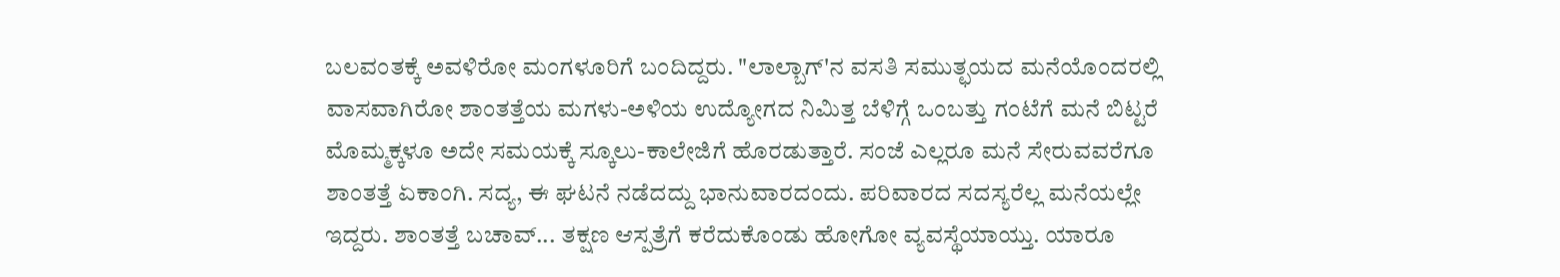ಬಲವಂತಕ್ಕೆ ಅವಳಿರೋ ಮಂಗಳೂರಿಗೆ ಬಂದಿದ್ದರು. "ಲಾಲ್ಬಾಗ್'ನ ವಸತಿ ಸಮುತ್ಛಯದ ಮನೆಯೊಂದರಲ್ಲಿ ವಾಸವಾಗಿರೋ ಶಾಂತತ್ತೆಯ ಮಗಳು-ಅಳಿಯ ಉದ್ಯೋಗದ ನಿಮಿತ್ತ ಬೆಳಿಗ್ಗೆ ಒಂಬತ್ತು ಗಂಟೆಗೆ ಮನೆ ಬಿಟ್ಟರೆ ಮೊಮ್ಮಕ್ಕಳೂ ಅದೇ ಸಮಯಕ್ಕೆ ಸ್ಕೂಲು-ಕಾಲೇಜಿಗೆ ಹೊರಡುತ್ತಾರೆ. ಸಂಜೆ ಎಲ್ಲರೂ ಮನೆ ಸೇರುವವರೆಗೂ ಶಾಂತತ್ತೆ ಏಕಾಂಗಿ. ಸದ್ಯ, ಈ ಘಟನೆ ನಡೆದದ್ದು ಭಾನುವಾರದಂದು. ಪರಿವಾರದ ಸದಸ್ಯರೆಲ್ಲ ಮನೆಯಲ್ಲೇ ಇದ್ದರು. ಶಾಂತತ್ತೆ ಬಚಾವ್... ತಕ್ಷಣ ಆಸ್ಪತ್ರೆಗೆ ಕರೆದುಕೊಂಡು ಹೋಗೋ ವ್ಯವಸ್ಥೆಯಾಯ್ತು. ಯಾರೂ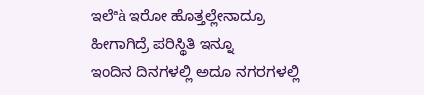ಇಲೆªà ಇರೋ ಹೊತ್ತಲ್ಲೇನಾದ್ರೂ ಹೀಗಾಗಿದ್ರೆ ಪರಿಸ್ಥಿತಿ ಇನ್ನೂ
ಇಂದಿನ ದಿನಗಳಲ್ಲಿ ಅದೂ ನಗರಗಳಲ್ಲಿ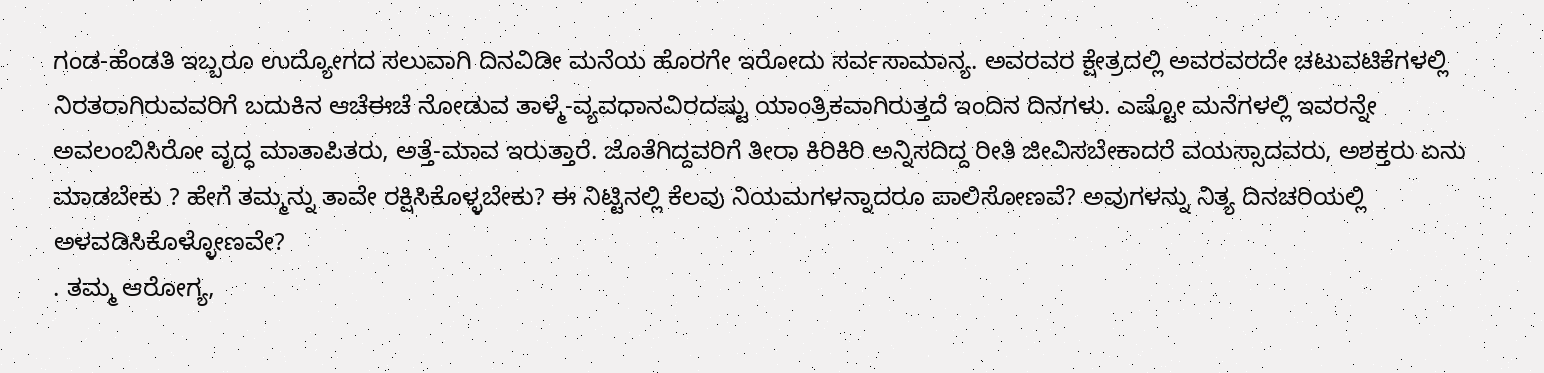ಗಂಡ-ಹೆಂಡತಿ ಇಬ್ಬರೂ ಉದ್ಯೋಗದ ಸಲುವಾಗಿ ದಿನವಿಡೀ ಮನೆಯ ಹೊರಗೇ ಇರೋದು ಸರ್ವಸಾಮಾನ್ಯ. ಅವರವರ ಕ್ಷೇತ್ರದಲ್ಲಿ ಅವರವರದೇ ಚಟುವಟಿಕೆಗಳಲ್ಲಿ ನಿರತರಾಗಿರುವವರಿಗೆ ಬದುಕಿನ ಆಚೆಈಚೆ ನೋಡುವ ತಾಳ್ಮೆ-ವ್ಯವಧಾನವಿರದಷ್ಟು ಯಾಂತ್ರಿಕವಾಗಿರುತ್ತದೆ ಇಂದಿನ ದಿನಗಳು. ಎಷ್ಟೋ ಮನೆಗಳಲ್ಲಿ ಇವರನ್ನೇ ಅವಲಂಬಿಸಿರೋ ವೃದ್ಧ ಮಾತಾಪಿತರು, ಅತ್ತೆ-ಮಾವ ಇರುತ್ತಾರೆ. ಜೊತೆಗಿದ್ದವರಿಗೆ ತೀರಾ ಕಿರಿಕಿರಿ ಅನ್ನಿಸದಿದ್ದ ರೀತಿ ಜೀವಿಸಬೇಕಾದರೆ ವಯಸ್ಸಾದವರು, ಅಶಕ್ತರು ಏನು ಮಾಡಬೇಕು ? ಹೇಗೆ ತಮ್ಮನ್ನು ತಾವೇ ರಕ್ಷಿಸಿಕೊಳ್ಳಬೇಕು? ಈ ನಿಟ್ಟಿನಲ್ಲಿ ಕೆಲವು ನಿಯಮಗಳನ್ನಾದರೂ ಪಾಲಿಸೋಣವೆ? ಅವುಗಳನ್ನು ನಿತ್ಯ ದಿನಚರಿಯಲ್ಲಿ ಅಳವಡಿಸಿಕೊಳ್ಳೋಣವೇ?
. ತಮ್ಮ ಆರೋಗ್ಯ,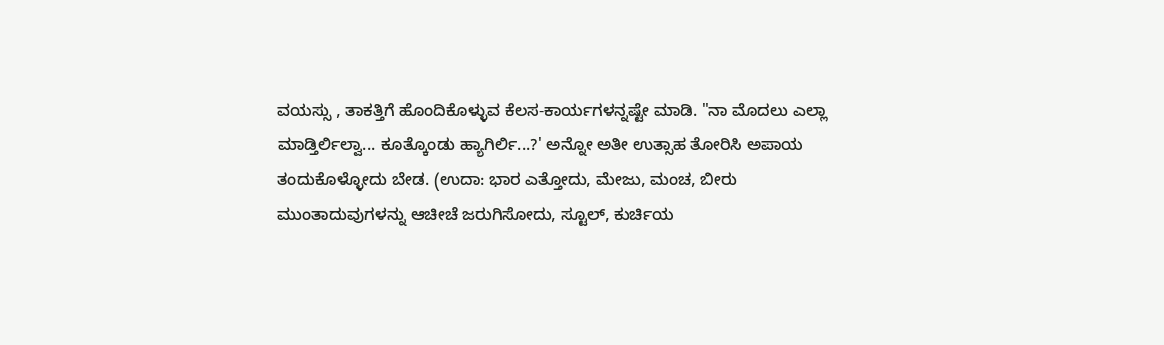ವಯಸ್ಸು , ತಾಕತ್ತಿಗೆ ಹೊಂದಿಕೊಳ್ಳುವ ಕೆಲಸ-ಕಾರ್ಯಗಳನ್ನಷ್ಟೇ ಮಾಡಿ. "ನಾ ಮೊದಲು ಎಲ್ಲಾ ಮಾಡ್ತಿರ್ಲಿಲ್ವಾ... ಕೂತ್ಕೊಂಡು ಹ್ಯಾಗಿರ್ಲಿ...?' ಅನ್ನೋ ಅತೀ ಉತ್ಸಾಹ ತೋರಿಸಿ ಅಪಾಯ ತಂದುಕೊಳ್ಳೋದು ಬೇಡ. (ಉದಾ: ಭಾರ ಎತ್ತೋದು, ಮೇಜು, ಮಂಚ, ಬೀರು ಮುಂತಾದುವುಗಳನ್ನು ಆಚೀಚೆ ಜರುಗಿಸೋದು, ಸ್ಟೂಲ್, ಕುರ್ಚಿಯ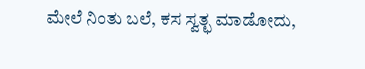ಮೇಲೆ ನಿಂತು ಬಲೆ, ಕಸ ಸ್ವತ್ಛ ಮಾಡೋದು,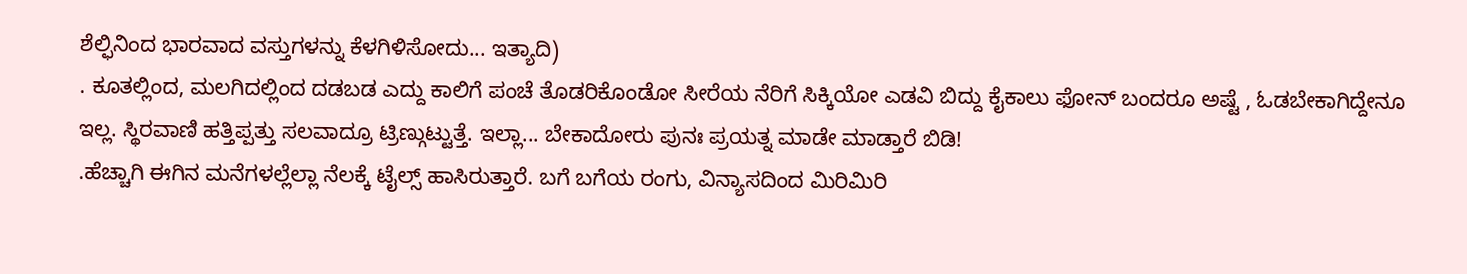ಶೆಲ್ಫಿನಿಂದ ಭಾರವಾದ ವಸ್ತುಗಳನ್ನು ಕೆಳಗಿಳಿಸೋದು... ಇತ್ಯಾದಿ)
. ಕೂತಲ್ಲಿಂದ, ಮಲಗಿದಲ್ಲಿಂದ ದಡಬಡ ಎದ್ದು ಕಾಲಿಗೆ ಪಂಚೆ ತೊಡರಿಕೊಂಡೋ ಸೀರೆಯ ನೆರಿಗೆ ಸಿಕ್ಕಿಯೋ ಎಡವಿ ಬಿದ್ದು ಕೈಕಾಲು ಫೋನ್ ಬಂದರೂ ಅಷ್ಟೆ , ಓಡಬೇಕಾಗಿದ್ದೇನೂ ಇಲ್ಲ. ಸ್ಥಿರವಾಣಿ ಹತ್ತಿಪ್ಪತ್ತು ಸಲವಾದ್ರೂ ಟ್ರಿಣ್ಗುಟ್ಟುತ್ತೆ. ಇಲ್ಲಾ... ಬೇಕಾದೋರು ಪುನಃ ಪ್ರಯತ್ನ ಮಾಡೇ ಮಾಡ್ತಾರೆ ಬಿಡಿ!
.ಹೆಚ್ಚಾಗಿ ಈಗಿನ ಮನೆಗಳಲ್ಲೆಲ್ಲಾ ನೆಲಕ್ಕೆ ಟೈಲ್ಸ್ ಹಾಸಿರುತ್ತಾರೆ. ಬಗೆ ಬಗೆಯ ರಂಗು, ವಿನ್ಯಾಸದಿಂದ ಮಿರಿಮಿರಿ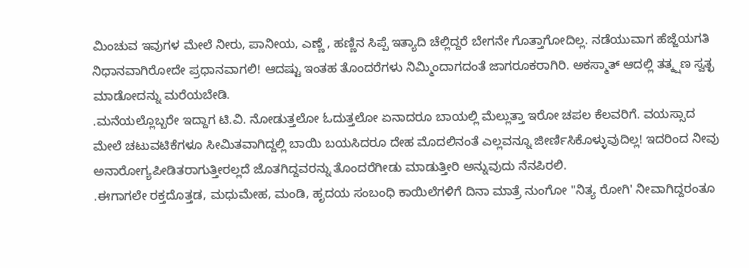ಮಿಂಚುವ ಇವುಗಳ ಮೇಲೆ ನೀರು, ಪಾನೀಯ, ಎಣ್ಣೆ , ಹಣ್ಣಿನ ಸಿಪ್ಪೆ ಇತ್ಯಾದಿ ಚೆಲ್ಲಿದ್ದರೆ ಬೇಗನೇ ಗೊತ್ತಾಗೋದಿಲ್ಲ. ನಡೆಯುವಾಗ ಹೆಜ್ಜೆಯಗತಿ ನಿಧಾನವಾಗಿರೋದೇ ಪ್ರಧಾನವಾಗಲಿ! ಆದಷ್ಟು ಇಂತಹ ತೊಂದರೆಗಳು ನಿಮ್ಮಿಂದಾಗದಂತೆ ಜಾಗರೂಕರಾಗಿರಿ. ಅಕಸ್ಮಾತ್ ಆದಲ್ಲಿ ತತ್ಕ್ಷಣ ಸ್ವತ್ಛ ಮಾಡೋದನ್ನು ಮರೆಯಬೇಡಿ.
.ಮನೆಯಲ್ಲೊಬ್ಬರೇ ಇದ್ದಾಗ ಟಿ.ವಿ. ನೋಡುತ್ತಲೋ ಓದುತ್ತಲೋ ಏನಾದರೂ ಬಾಯಲ್ಲಿ ಮೆಲ್ಲುತ್ತಾ ಇರೋ ಚಪಲ ಕೆಲವರಿಗೆ. ವಯಸ್ಸಾದ ಮೇಲೆ ಚಟುವಟಿಕೆಗಳೂ ಸೀಮಿತವಾಗಿದ್ದಲ್ಲಿ ಬಾಯಿ ಬಯಸಿದರೂ ದೇಹ ಮೊದಲಿನಂತೆ ಎಲ್ಲವನ್ನೂ ಜೀರ್ಣಿಸಿಕೊಳ್ಳುವುದಿಲ್ಲ! ಇದರಿಂದ ನೀವು ಅನಾರೋಗ್ಯಪೀಡಿತರಾಗುತ್ತೀರಲ್ಲದೆ ಜೊತಗಿದ್ದವರನ್ನು ತೊಂದರೆಗೀಡು ಮಾಡುತ್ತೀರಿ ಅನ್ನುವುದು ನೆನಪಿರಲಿ.
.ಈಗಾಗಲೇ ರಕ್ತದೊತ್ತಡ, ಮಧುಮೇಹ, ಮಂಡಿ, ಹೃದಯ ಸಂಬಂಧಿ ಕಾಯಿಲೆಗಳಿಗೆ ದಿನಾ ಮಾತ್ರೆ ನುಂಗೋ "ನಿತ್ಯ ರೋಗಿ' ನೀವಾಗಿದ್ದರಂತೂ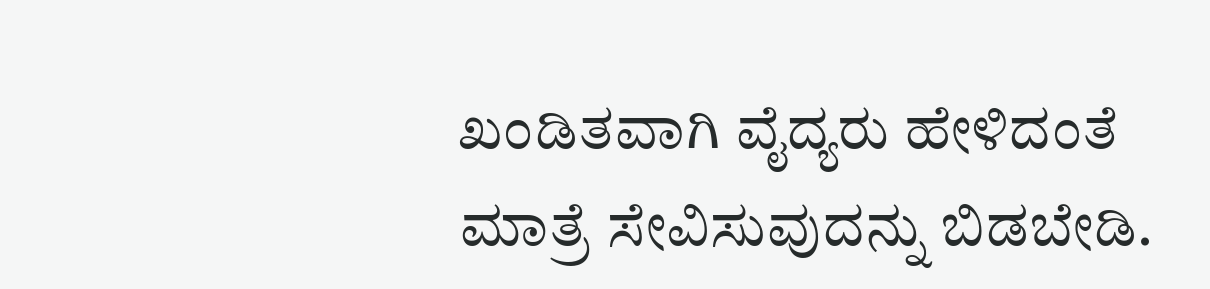ಖಂಡಿತವಾಗಿ ವೈದ್ಯರು ಹೇಳಿದಂತೆ ಮಾತ್ರೆ ಸೇವಿಸುವುದನ್ನು ಬಿಡಬೇಡಿ.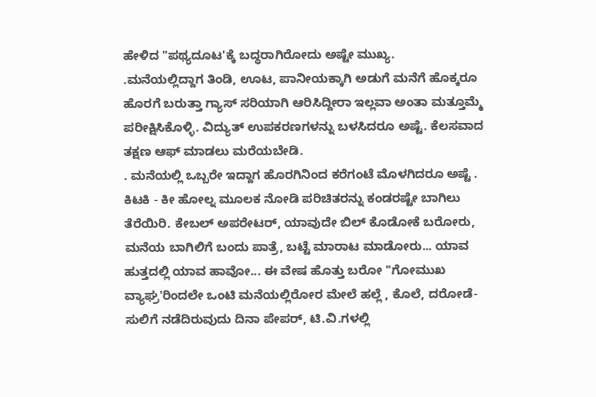ಹೇಳಿದ "ಪಥ್ಯದೂಟ'ಕ್ಕೆ ಬದ್ಧರಾಗಿರೋದು ಅಷ್ಟೇ ಮುಖ್ಯ.
.ಮನೆಯಲ್ಲಿದ್ದಾಗ ತಿಂಡಿ, ಊಟ, ಪಾನೀಯಕ್ಕಾಗಿ ಅಡುಗೆ ಮನೆಗೆ ಹೊಕ್ಕರೂ ಹೊರಗೆ ಬರುತ್ತಾ ಗ್ಯಾಸ್ ಸರಿಯಾಗಿ ಆರಿಸಿದ್ದೀರಾ ಇಲ್ಲವಾ ಅಂತಾ ಮತ್ತೂಮ್ಮೆ ಪರೀಕ್ಷಿಸಿಕೊಳ್ಳಿ. ವಿದ್ಯುತ್ ಉಪಕರಣಗಳನ್ನು ಬಳಸಿದರೂ ಅಷ್ಟೆ. ಕೆಲಸವಾದ ತಕ್ಷಣ ಆಫ್ ಮಾಡಲು ಮರೆಯಬೇಡಿ.
. ಮನೆಯಲ್ಲಿ ಒಬ್ಬರೇ ಇದ್ದಾಗ ಹೊರಗಿನಿಂದ ಕರೆಗಂಟೆ ಮೊಳಗಿದರೂ ಅಷ್ಟೆ . ಕಿಟಕಿ - ಕೀ ಹೋಲ್ನ ಮೂಲಕ ನೋಡಿ ಪರಿಚಿತರನ್ನು ಕಂಡರಷ್ಟೇ ಬಾಗಿಲು ತೆರೆಯಿರಿ. ಕೇಬಲ್ ಅಪರೇಟರ್, ಯಾವುದೇ ಬಿಲ್ ಕೊಡೋಕೆ ಬರೋರು, ಮನೆಯ ಬಾಗಿಲಿಗೆ ಬಂದು ಪಾತ್ರೆ, ಬಟ್ಟೆ ಮಾರಾಟ ಮಾಡೋರು... ಯಾವ ಹುತ್ತದಲ್ಲಿ ಯಾವ ಹಾವೋ... ಈ ವೇಷ ಹೊತ್ತು ಬರೋ "ಗೋಮುಖ ವ್ಯಾಘ್ರ'ರಿಂದಲೇ ಒಂಟಿ ಮನೆಯಲ್ಲಿರೋರ ಮೇಲೆ ಹಲ್ಲೆ , ಕೊಲೆ, ದರೋಡೆ-ಸುಲಿಗೆ ನಡೆದಿರುವುದು ದಿನಾ ಪೇಪರ್, ಟಿ.ವಿ.ಗಳಲ್ಲಿ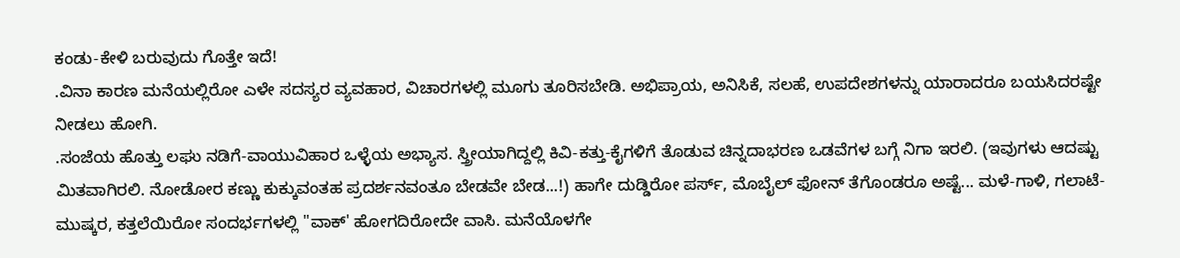ಕಂಡು-ಕೇಳಿ ಬರುವುದು ಗೊತ್ತೇ ಇದೆ!
.ವಿನಾ ಕಾರಣ ಮನೆಯಲ್ಲಿರೋ ಎಳೇ ಸದಸ್ಯರ ವ್ಯವಹಾರ, ವಿಚಾರಗಳಲ್ಲಿ ಮೂಗು ತೂರಿಸಬೇಡಿ. ಅಭಿಪ್ರಾಯ, ಅನಿಸಿಕೆ, ಸಲಹೆ, ಉಪದೇಶಗಳನ್ನು ಯಾರಾದರೂ ಬಯಸಿದರಷ್ಟೇ ನೀಡಲು ಹೋಗಿ.
.ಸಂಜೆಯ ಹೊತ್ತು ಲಘು ನಡಿಗೆ-ವಾಯುವಿಹಾರ ಒಳ್ಳೆಯ ಅಭ್ಯಾಸ. ಸ್ತ್ರೀಯಾಗಿದ್ದಲ್ಲಿ ಕಿವಿ-ಕತ್ತು-ಕೈಗಳಿಗೆ ತೊಡುವ ಚಿನ್ನದಾಭರಣ ಒಡವೆಗಳ ಬಗ್ಗೆ ನಿಗಾ ಇರಲಿ. (ಇವುಗಳು ಆದಷ್ಟು ಮಿತವಾಗಿರಲಿ. ನೋಡೋರ ಕಣ್ಣು ಕುಕ್ಕುವಂತಹ ಪ್ರದರ್ಶನವಂತೂ ಬೇಡವೇ ಬೇಡ...!) ಹಾಗೇ ದುಡ್ಡಿರೋ ಪರ್ಸ್, ಮೊಬೈಲ್ ಫೋನ್ ತೆಗೊಂಡರೂ ಅಷ್ಟೆ... ಮಳೆ-ಗಾಳಿ, ಗಲಾಟೆ-ಮುಷ್ಕರ, ಕತ್ತಲೆಯಿರೋ ಸಂದರ್ಭಗಳಲ್ಲಿ "ವಾಕ್' ಹೋಗದಿರೋದೇ ವಾಸಿ. ಮನೆಯೊಳಗೇ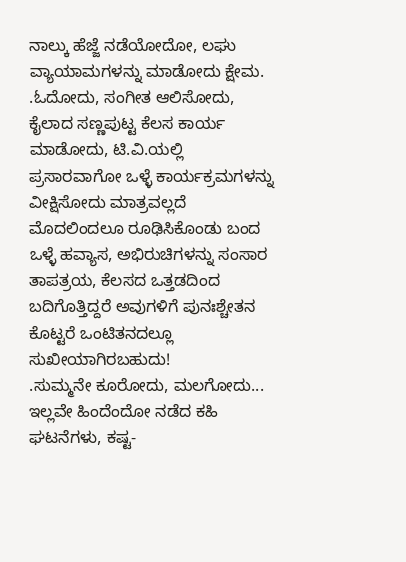ನಾಲ್ಕು ಹೆಜ್ಜೆ ನಡೆಯೋದೋ, ಲಘು ವ್ಯಾಯಾಮಗಳನ್ನು ಮಾಡೋದು ಕ್ಷೇಮ.
.ಓದೋದು, ಸಂಗೀತ ಆಲಿಸೋದು, ಕೈಲಾದ ಸಣ್ಣಪುಟ್ಟ ಕೆಲಸ ಕಾರ್ಯ ಮಾಡೋದು, ಟಿ.ವಿ.ಯಲ್ಲಿ ಪ್ರಸಾರವಾಗೋ ಒಳ್ಳೆ ಕಾರ್ಯಕ್ರಮಗಳನ್ನು ವೀಕ್ಷಿಸೋದು ಮಾತ್ರವಲ್ಲದೆ ಮೊದಲಿಂದಲೂ ರೂಢಿಸಿಕೊಂಡು ಬಂದ ಒಳ್ಳೆ ಹವ್ಯಾಸ, ಅಭಿರುಚಿಗಳನ್ನು ಸಂಸಾರ ತಾಪತ್ರಯ, ಕೆಲಸದ ಒತ್ತಡದಿಂದ ಬದಿಗೊತ್ತಿದ್ದರೆ ಅವುಗಳಿಗೆ ಪುನಃಶ್ಚೇತನ ಕೊಟ್ಟರೆ ಒಂಟಿತನದಲ್ಲೂ ಸುಖೀಯಾಗಿರಬಹುದು!
.ಸುಮ್ಮನೇ ಕೂರೋದು, ಮಲಗೋದು... ಇಲ್ಲವೇ ಹಿಂದೆಂದೋ ನಡೆದ ಕಹಿ ಘಟನೆಗಳು, ಕಷ್ಟ-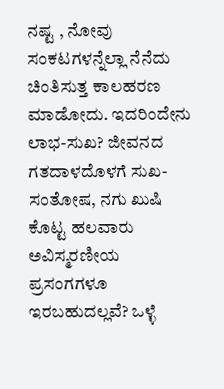ನಷ್ಟ , ನೋವು ಸಂಕಟಗಳನ್ನೆಲ್ಲಾ ನೆನೆದು ಚಿಂತಿಸುತ್ತ ಕಾಲಹರಣ ಮಾಡೋದು. ಇದರಿಂದೇನು ಲಾಭ-ಸುಖ? ಜೀವನದ ಗತದಾಳದೊಳಗೆ ಸುಖ-ಸಂತೋಷ, ನಗು ಖುಷಿ ಕೊಟ್ಟ ಹಲವಾರು ಅವಿಸ್ಮರಣೀಯ ಪ್ರಸಂಗಗಳೂ ಇರಬಹುದಲ್ಲವೆ? ಒಳ್ಳೆ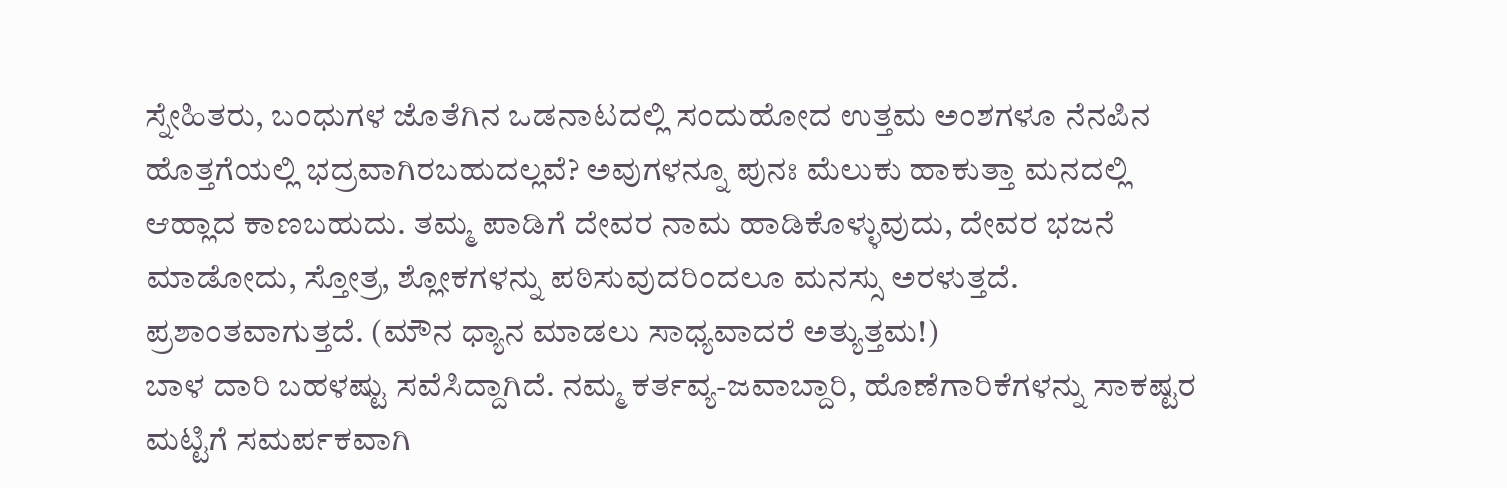ಸ್ನೇಹಿತರು, ಬಂಧುಗಳ ಜೊತೆಗಿನ ಒಡನಾಟದಲ್ಲಿ ಸಂದುಹೋದ ಉತ್ತಮ ಅಂಶಗಳೂ ನೆನಪಿನ ಹೊತ್ತಗೆಯಲ್ಲಿ ಭದ್ರವಾಗಿರಬಹುದಲ್ಲವೆ? ಅವುಗಳನ್ನೂ ಪುನಃ ಮೆಲುಕು ಹಾಕುತ್ತಾ ಮನದಲ್ಲಿ ಆಹ್ಲಾದ ಕಾಣಬಹುದು. ತಮ್ಮ ಪಾಡಿಗೆ ದೇವರ ನಾಮ ಹಾಡಿಕೊಳ್ಳುವುದು, ದೇವರ ಭಜನೆ ಮಾಡೋದು, ಸ್ತೋತ್ರ, ಶ್ಲೋಕಗಳನ್ನು ಪಠಿಸುವುದರಿಂದಲೂ ಮನಸ್ಸು ಅರಳುತ್ತದೆ. ಪ್ರಶಾಂತವಾಗುತ್ತದೆ. (ಮೌನ ಧ್ಯಾನ ಮಾಡಲು ಸಾಧ್ಯವಾದರೆ ಅತ್ಯುತ್ತಮ!)
ಬಾಳ ದಾರಿ ಬಹಳಷ್ಟು ಸವೆಸಿದ್ದಾಗಿದೆ. ನಮ್ಮ ಕರ್ತವ್ಯ-ಜವಾಬ್ದಾರಿ, ಹೊಣೆಗಾರಿಕೆಗಳನ್ನು ಸಾಕಷ್ಟರ ಮಟ್ಟಿಗೆ ಸಮರ್ಪಕವಾಗಿ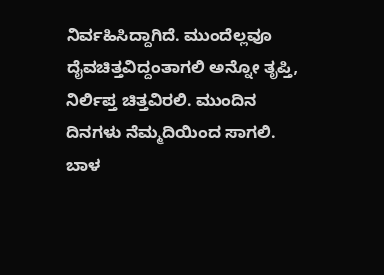ನಿರ್ವಹಿಸಿದ್ದಾಗಿದೆ. ಮುಂದೆಲ್ಲವೂ ದೈವಚಿತ್ತವಿದ್ದಂತಾಗಲಿ ಅನ್ನೋ ತೃಪ್ತಿ, ನಿರ್ಲಿಪ್ತ ಚಿತ್ತವಿರಲಿ. ಮುಂದಿನ ದಿನಗಳು ನೆಮ್ಮದಿಯಿಂದ ಸಾಗಲಿ. ಬಾಳ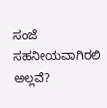ಸಂಜೆ ಸಹನೀಯವಾಗಿರಲಿ ಅಲ್ಲವೆ?